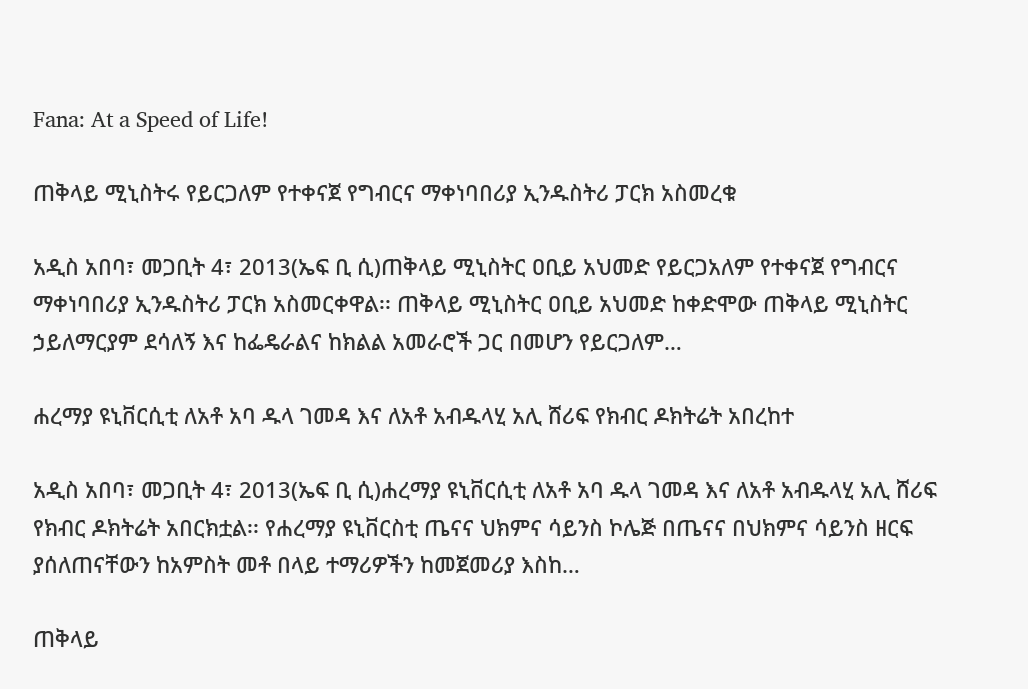Fana: At a Speed of Life!

ጠቅላይ ሚኒስትሩ የይርጋለም የተቀናጀ የግብርና ማቀነባበሪያ ኢንዱስትሪ ፓርክ አስመረቁ

አዲስ አበባ፣ መጋቢት 4፣ 2013(ኤፍ ቢ ሲ)ጠቅላይ ሚኒስትር ዐቢይ አህመድ የይርጋአለም የተቀናጀ የግብርና ማቀነባበሪያ ኢንዱስትሪ ፓርክ አስመርቀዋል፡፡ ጠቅላይ ሚኒስትር ዐቢይ አህመድ ከቀድሞው ጠቅላይ ሚኒስትር ኃይለማርያም ደሳለኝ እና ከፌዴራልና ከክልል አመራሮች ጋር በመሆን የይርጋለም…

ሐረማያ ዩኒቨርሲቲ ለአቶ አባ ዱላ ገመዳ እና ለአቶ አብዱላሂ አሊ ሸሪፍ የክብር ዶክትሬት አበረከተ

አዲስ አበባ፣ መጋቢት 4፣ 2013(ኤፍ ቢ ሲ)ሐረማያ ዩኒቨርሲቲ ለአቶ አባ ዱላ ገመዳ እና ለአቶ አብዱላሂ አሊ ሸሪፍ የክብር ዶክትሬት አበርክቷል፡፡ የሐረማያ ዩኒቨርስቲ ጤናና ህክምና ሳይንስ ኮሌጅ በጤናና በህክምና ሳይንስ ዘርፍ ያሰለጠናቸውን ከአምስት መቶ በላይ ተማሪዎችን ከመጀመሪያ እስከ…

ጠቅላይ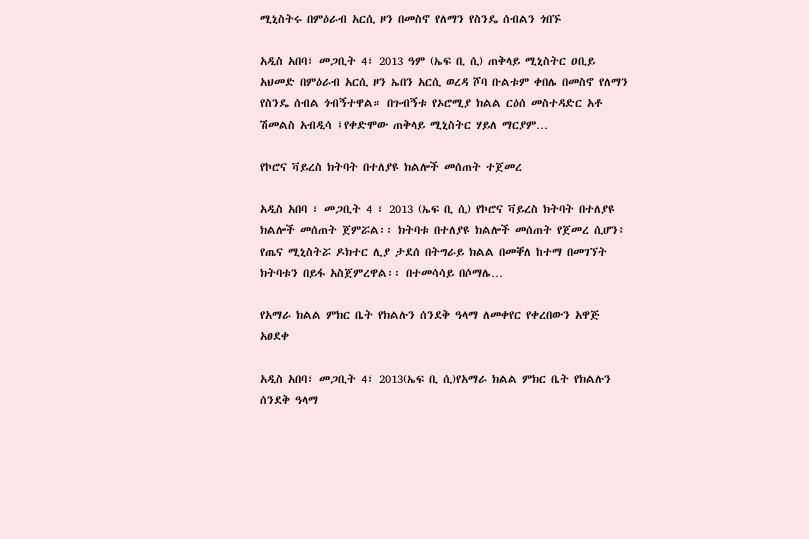ሚኒስትሩ በምዕራብ አርሲ ዞን በመስኖ የለማን የስንዴ ሰብልን ጎበኙ

አዲስ አበባ፣ መጋቢት 4፣ 2013 ዓም (ኤፍ ቢ ሲ) ጠቅላይ ሚኒስትር ዐቢይ አህመድ በምዕራብ አርሲ ዞን ኤበን አርሲ ወረዳ ሾባ ቡልቱም ቀበሌ በመስኖ የለማን የስንዴ ሰብል ጎብኝተዋል። በጉብኝቱ የኦሮሚያ ክልል ርዕሰ መስተዳድር አቶ ሽመልስ አብዲሳ ፤የቀድሞው ጠቅላይ ሚኒስትር ሃይለ ማርያም…

የኮሮና ቫይረስ ክትባት በተለያዩ ክልሎች መሰጠት ተጀመረ

አዲስ አበባ ፣ መጋቢት 4 ፣ 2013 (ኤፍ ቢ ሲ) የኮሮና ቫይረስ ክትባት በተለያዩ ክልሎች መሰጠት ጀምሯል፡፡ ክትባቱ በተለያዩ ክልሎች መሰጠት የጀመረ ሲሆን፥ የጤና ሚኒስትሯ ዶክተር ሊያ ታደሰ በትግራይ ክልል በመቐለ ከተማ በመገኘት ክትባቱን በይፋ አስጀምረዋል፡፡ በተመሳሳይ በሶማሌ…

የአማራ ክልል ምክር ቤት የክልሉን ሰንደቅ ዓላማ ለመቀየር የቀረበውን አዋጅ አፀደቀ

አዲስ አበባ፣ መጋቢት 4፣ 2013(ኤፍ ቢ ሲ)የአማራ ክልል ምክር ቤት የክልሉን ሰንደቅ ዓላማ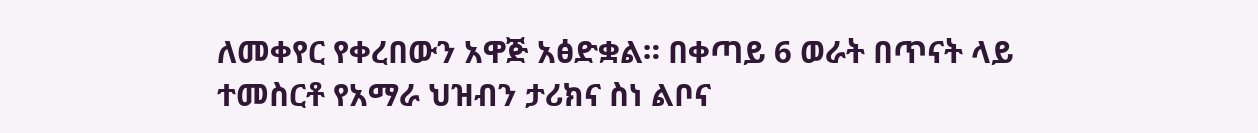ለመቀየር የቀረበውን አዋጅ አፅድቋል። በቀጣይ 6 ወራት በጥናት ላይ ተመስርቶ የአማራ ህዝብን ታሪክና ስነ ልቦና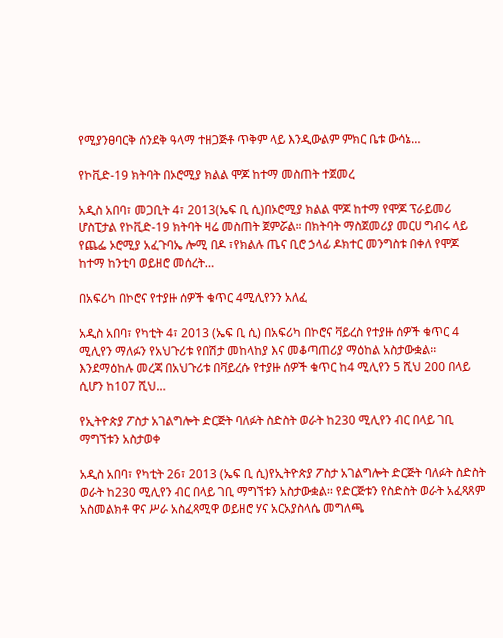የሚያንፀባርቅ ሰንደቅ ዓላማ ተዘጋጅቶ ጥቅም ላይ እንዲውልም ምክር ቤቱ ውሳኔ…

የኮቪድ-19 ክትባት በኦሮሚያ ክልል ሞጆ ከተማ መስጠት ተጀመረ

አዲስ አበባ፣ መጋቢት 4፣ 2013(ኤፍ ቢ ሲ)በኦሮሚያ ክልል ሞጆ ከተማ የሞጆ ፕራይመሪ ሆስፒታል የኮቪድ-19 ክትባት ዛሬ መስጠት ጀምሯል። በክትባት ማስጀመሪያ መርሀ ግብሩ ላይ የጨፌ ኦሮሚያ አፈጉባኤ ሎሚ በዶ ፣የክልሉ ጤና ቢሮ ኃላፊ ዶክተር መንግስቱ በቀለ የሞጆ ከተማ ከንቲባ ወይዘሮ መሰረት…

በአፍሪካ በኮሮና የተያዙ ሰዎች ቁጥር 4ሚሊየንን አለፈ

አዲስ አበባ፣ የካቲት 4፣ 2013 (ኤፍ ቢ ሲ) በአፍሪካ በኮሮና ቫይረስ የተያዙ ሰዎች ቁጥር 4 ሚሊየን ማለፉን የአህጉሪቱ የበሽታ መከላከያ እና መቆጣጠሪያ ማዕከል አስታውቋል፡፡ እንደማዕከሉ መረጃ በአህጉሪቱ በቫይረሱ የተያዙ ሰዎች ቁጥር ከ4 ሚሊየን 5 ሺህ 200 በላይ ሲሆን ከ107 ሺህ…

የኢትዮጵያ ፖስታ አገልግሎት ድርጅት ባለፉት ስድስት ወራት ከ230 ሚሊየን ብር በላይ ገቢ ማግኘቱን አስታወቀ

አዲስ አበባ፣ የካቲት 26፣ 2013 (ኤፍ ቢ ሲ)የኢትዮጵያ ፖስታ አገልግሎት ድርጅት ባለፉት ስድስት ወራት ከ230 ሚሊየን ብር በላይ ገቢ ማግኘቱን አስታውቋል፡፡ የድርጅቱን የስድስት ወራት አፈጻጸም አስመልክቶ ዋና ሥራ አስፈጻሚዋ ወይዘሮ ሃና አርአያስላሴ መግለጫ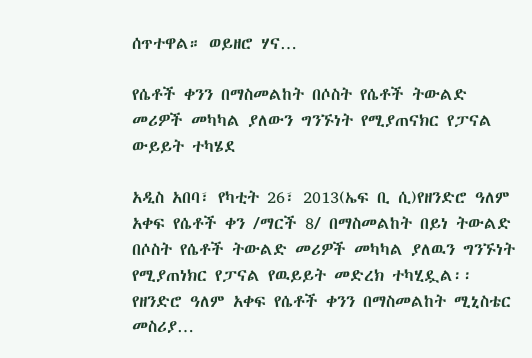ሰጥተዋል። ወይዘሮ ሃና…

የሴቶች ቀንን በማስመልከት በሶስት የሴቶች ትውልድ መሪዎች መካካል ያለውን ግንኙነት የሚያጠናክር የፓናል ውይይት ተካሄደ

አዲስ አበባ፣ የካቲት 26፣ 2013(ኤፍ ቢ ሲ)የዘንድሮ ዓለም አቀፍ የሴቶች ቀን /ማርች 8/ በማስመልከት በይነ ትውልድ በሶስት የሴቶች ትውልድ መሪዎች መካካል ያለዉን ግንኙነት የሚያጠነክር የፓናል የዉይይት መድረክ ተካሂዷል፡፡ የዘንድሮ ዓለም አቀፍ የሴቶች ቀንን በማስመልከት ሚኒስቴር መስሪያ…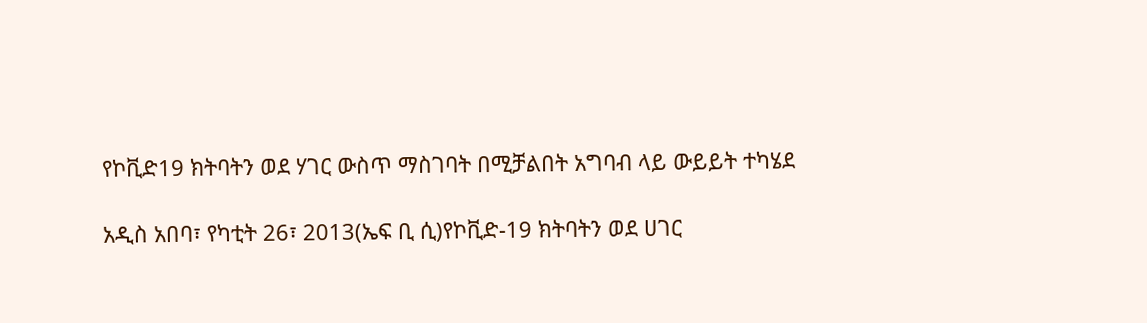የኮቪድ19 ክትባትን ወደ ሃገር ውስጥ ማስገባት በሚቻልበት አግባብ ላይ ውይይት ተካሄደ

አዲስ አበባ፣ የካቲት 26፣ 2013(ኤፍ ቢ ሲ)የኮቪድ-19 ክትባትን ወደ ሀገር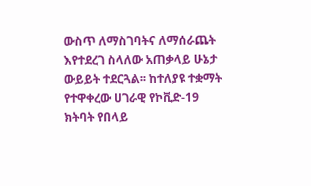ውስጥ ለማስገባትና ለማሰራጨት እየተደረገ ስላለው አጠቃላይ ሁኔታ ውይይት ተደርጓል፡፡ ከተለያዩ ተቋማት የተዋቀረው ሀገራዊ የኮቪድ-19 ክትባት የበላይ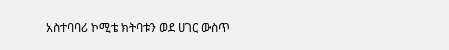አስተባባሪ ኮሚቴ ክትባቱን ወደ ሀገር ውስጥ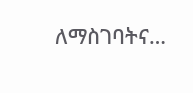ለማስገባትና…